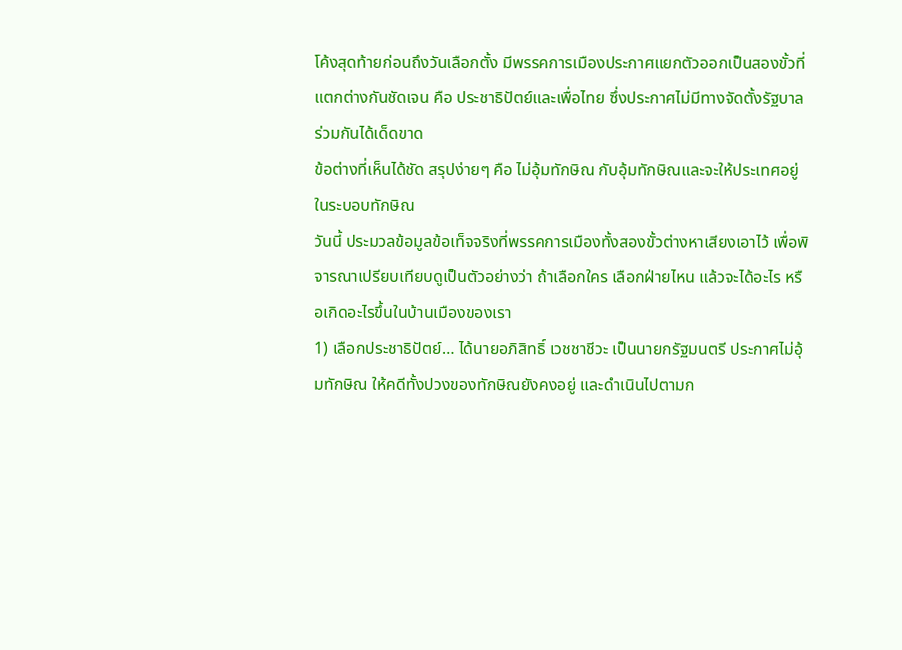โค้งสุดท้ายก่อนถึงวันเลือกตั้ง มีพรรคการเมืองประกาศแยกตัวออกเป็นสองขั้วที่แตกต่างกันชัดเจน คือ ประชาธิปัตย์และเพื่อไทย ซึ่งประกาศไม่มีทางจัดตั้งรัฐบาลร่วมกันได้เด็ดขาด
ข้อต่างที่เห็นได้ชัด สรุปง่ายๆ คือ ไม่อุ้มทักษิณ กับอุ้มทักษิณและจะให้ประเทศอยู่ในระบอบทักษิณ
วันนี้ ประมวลข้อมูลข้อเท็จจริงที่พรรคการเมืองทั้งสองขั้วต่างหาเสียงเอาไว้ เพื่อพิจารณาเปรียบเทียบดูเป็นตัวอย่างว่า ถ้าเลือกใคร เลือกฝ่ายไหน แล้วจะได้อะไร หรือเกิดอะไรขึ้นในบ้านเมืองของเรา
1) เลือกประชาธิปัตย์… ได้นายอภิสิทธิ์ เวชชาชีวะ เป็นนายกรัฐมนตรี ประกาศไม่อุ้มทักษิณ ให้คดีทั้งปวงของทักษิณยังคงอยู่ และดำเนินไปตามก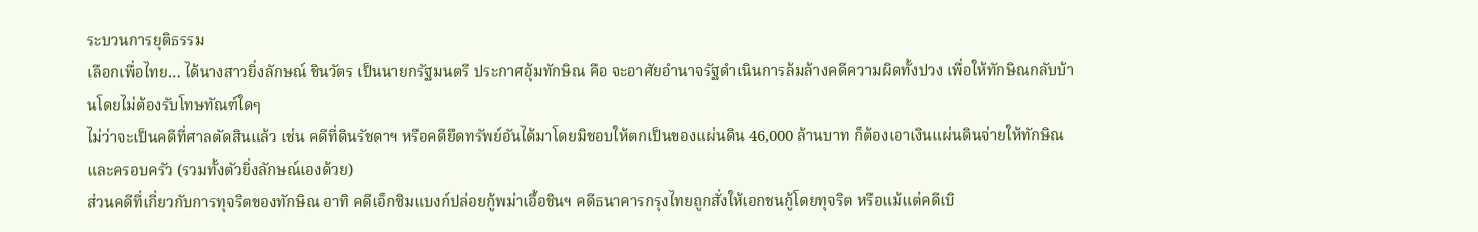ระบวนการยุติธรรม
เลือกเพื่อไทย… ได้นางสาวยิ่งลักษณ์ ชินวัตร เป็นนายกรัฐมนตรี ประกาศอุ้มทักษิณ คือ จะอาศัยอำนาจรัฐดำเนินการล้มล้างคดีความผิดทั้งปวง เพื่อให้ทักษิณกลับบ้านโดยไม่ต้องรับโทษทัณฑ์ใดๆ
ไม่ว่าจะเป็นคดีที่ศาลตัดสินแล้ว เช่น คดีที่ดินรัชดาฯ หรือคดียึดทรัพย์อันได้มาโดยมิชอบให้ตกเป็นของแผ่นดิน 46,000 ล้านบาท ก็ต้องเอาเงินแผ่นดินจ่ายให้ทักษิณและครอบครัว (รวมทั้งตัวยิ่งลักษณ์เองด้วย)
ส่วนคดีที่เกี่ยวกับการทุจริตของทักษิณ อาทิ คดีเอ็กซิมแบงก์ปล่อยกู้พม่าเอื้อชินฯ คดีธนาคารกรุงไทยถูกสั่งให้เอกชนกู้โดยทุจริต หรือแม้แต่คดีเบิ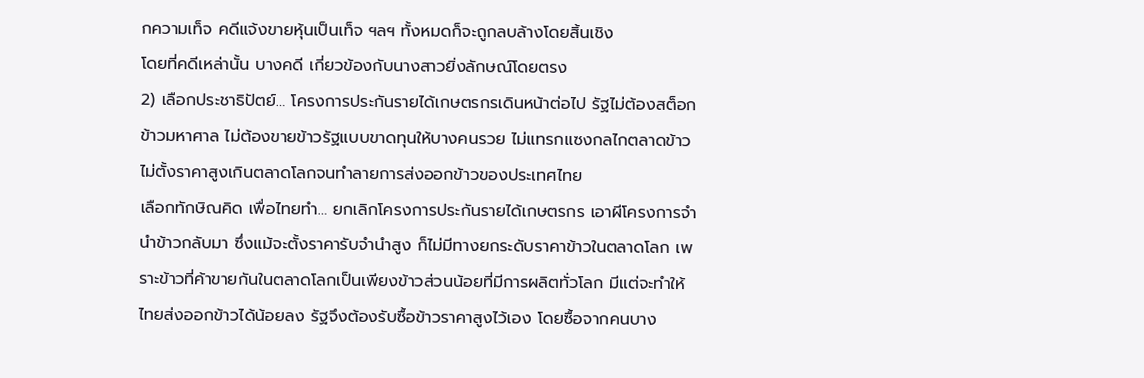กความเท็จ คดีแจ้งขายหุ้นเป็นเท็จ ฯลฯ ทั้งหมดก็จะถูกลบล้างโดยสิ้นเชิง
โดยที่คดีเหล่านั้น บางคดี เกี่ยวข้องกับนางสาวยิ่งลักษณ์โดยตรง
2) เลือกประชาธิปัตย์… โครงการประกันรายได้เกษตรกรเดินหน้าต่อไป รัฐไม่ต้องสต็อกข้าวมหาศาล ไม่ต้องขายข้าวรัฐแบบขาดทุนให้บางคนรวย ไม่แทรกแซงกลไกตลาดข้าว ไม่ตั้งราคาสูงเกินตลาดโลกจนทำลายการส่งออกข้าวของประเทศไทย
เลือกทักษิณคิด เพื่อไทยทำ… ยกเลิกโครงการประกันรายได้เกษตรกร เอาผีโครงการจำนำข้าวกลับมา ซึ่งแม้จะตั้งราคารับจำนำสูง ก็ไม่มีทางยกระดับราคาข้าวในตลาดโลก เพราะข้าวที่ค้าขายกันในตลาดโลกเป็นเพียงข้าวส่วนน้อยที่มีการผลิตทั่วโลก มีแต่จะทำให้ไทยส่งออกข้าวได้น้อยลง รัฐจึงต้องรับซื้อข้าวราคาสูงไว้เอง โดยซื้อจากคนบาง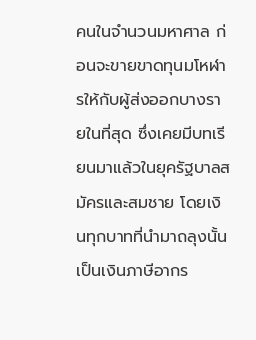คนในจำนวนมหาศาล ก่อนจะขายขาดทุนมโหฬารให้กับผู้ส่งออกบางรายในที่สุด ซึ่งเคยมีบทเรียนมาแล้วในยุครัฐบาลสมัครและสมชาย โดยเงินทุกบาทที่นำมาถลุงนั้นเป็นเงินภาษีอากร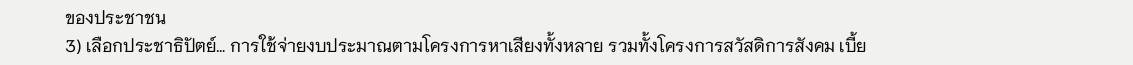ของประชาชน
3) เลือกประชาธิปัตย์… การใช้จ่ายงบประมาณตามโครงการหาเสียงทั้งหลาย รวมทั้งโครงการสวัสดิการสังคม เบี้ย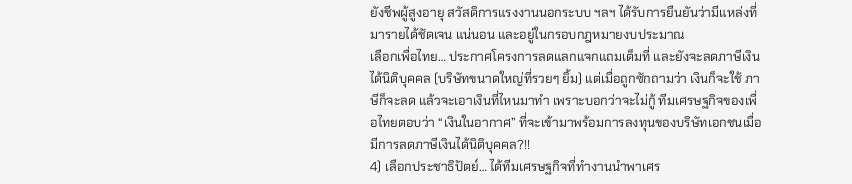ยังชีพผู้สูงอายุ สวัสดิการแรงงานนอกระบบ ฯลฯ ได้รับการยืนยันว่ามีแหล่งที่มารายได้ชัดเจน แน่นอน และอยู่ในกรอบกฎหมายงบประมาณ
เลือกเพื่อไทย… ประกาศโครงการลดแลกแจกแถมเต็มที่ และยังจะลดภาษีเงินได้นิติบุคคล (บริษัทขนาดใหญ่ที่รวยๆ ยิ้ม) แต่เมื่อถูกซักถามว่า เงินก็จะใช้ ภาษีก็จะลด แล้วจะเอาเงินที่ไหนมาทำ เพราะบอกว่าจะไม่กู้ ทีมเศรษฐกิจของเพื่อไทยตอบว่า “เงินในอากาศ” ที่จะเข้ามาพร้อมการลงทุนของบริษัทเอกชนเมื่อมีการลดภาษีเงินได้นิติบุคคล?!!
4) เลือกประชาธิปัตย์… ได้ทีมเศรษฐกิจที่ทำงานนำพาเศร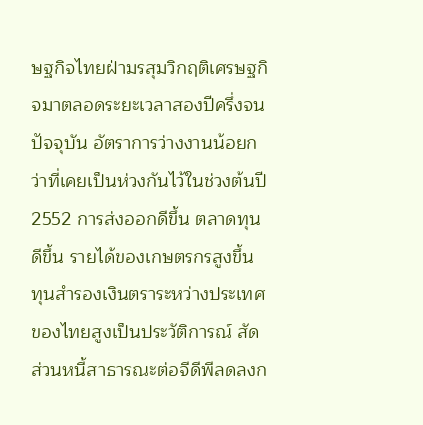ษฐกิจไทยฝ่ามรสุมวิกฤติเศรษฐกิจมาตลอดระยะเวลาสองปีครึ่งจนปัจจุบัน อัตราการว่างงานน้อยกว่าที่เคยเป็นห่วงกันไว้ในช่วงต้นปี 2552 การส่งออกดีขึ้น ตลาดทุนดีขึ้น รายได้ของเกษตรกรสูงขึ้น ทุนสำรองเงินตราระหว่างประเทศของไทยสูงเป็นประวัติการณ์ สัดส่วนหนี้สาธารณะต่อจีดีพีลดลงก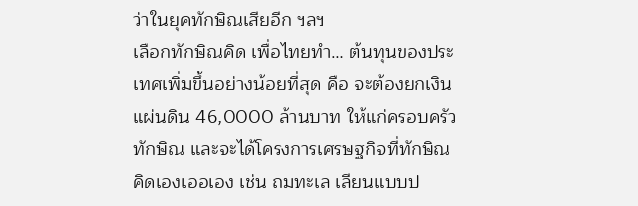ว่าในยุคทักษิณเสียอีก ฯลฯ
เลือกทักษิณคิด เพื่อไทยทำ… ต้นทุนของประเทศเพิ่มขึ้นอย่างน้อยที่สุด คือ จะต้องยกเงินแผ่นดิน 46,0000 ล้านบาท ให้แก่ครอบครัวทักษิณ และจะได้โครงการเศรษฐกิจที่ทักษิณคิดเองเออเอง เช่น ถมทะเล เลียนแบบป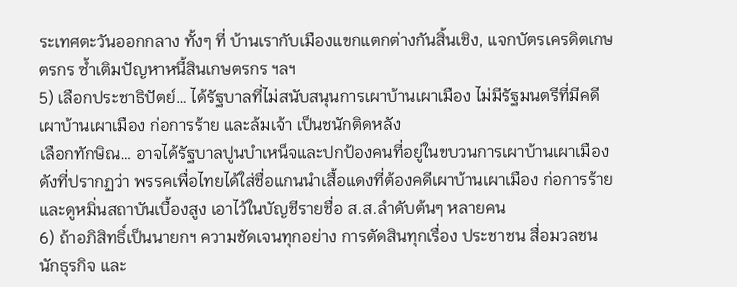ระเทศตะวันออกกลาง ทั้งๆ ที่ บ้านเรากับเมืองแขกแตกต่างกันสิ้นเชิง, แจกบัตรเครดิตเกษตรกร ซ้ำเติมปัญหาหนี้สินเกษตรกร ฯลฯ
5) เลือกประชาธิปัตย์… ได้รัฐบาลที่ไม่สนับสนุนการเผาบ้านเผาเมือง ไม่มีรัฐมนตรีที่มีคดีเผาบ้านเผาเมือง ก่อการร้าย และล้มเจ้า เป็นชนักติดหลัง
เลือกทักษิณ… อาจได้รัฐบาลปูนบำเหน็จและปกป้องคนที่อยู่ในขบวนการเผาบ้านเผาเมือง ดังที่ปรากฏว่า พรรคเพื่อไทยได้ใส่ชื่อแกนนำเสื้อแดงที่ต้องคดีเผาบ้านเผาเมือง ก่อการร้าย และดูหมิ่นสถาบันเบื้องสูง เอาไว้ในบัญชีรายชื่อ ส.ส.ลำดับต้นๆ หลายคน
6) ถ้าอภิสิทธิ์เป็นนายกฯ ความชัดเจนทุกอย่าง การตัดสินทุกเรื่อง ประชาชน สื่อมวลชน นักธุรกิจ และ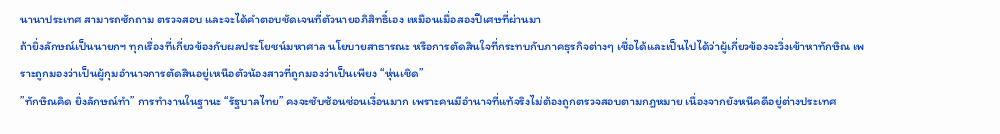นานาประเทศ สามารถซักถาม ตรวจสอบ และจะได้คำตอบชัดเจนที่ตัวนายอภิสิทธิ์เอง เหมือนเมื่อสองปีเศษที่ผ่านมา
ถ้ายิ่งลักษณ์เป็นนายกฯ ทุกเรื่องที่เกี่ยวข้องกับผลประโยชน์มหาศาล นโยบายสาธารณะ หรือการตัดสินใจที่กระทบกับภาคธุรกิจต่างๆ เชื่อได้และเป็นไปได้ว่าผู้เกี่ยวข้องจะวิ่งเข้าหาทักษิณ เพราะถูกมองว่าเป็นผู้กุมอำนาจการตัดสินอยู่เหนือตัวน้องสาวที่ถูกมองว่าเป็นเพียง “หุ่นเชิด”
”ทักษิณคิด ยิ่งลักษณ์ทำ” การทำงานในฐานะ “รัฐบาลไทย” คงจะซับซ้อนซ่อนเงื่อนมาก เพราะคนมีอำนาจที่แท้จริงไม่ต้องถูกตรวจสอบตามกฎหมาย เนื่องจากยังหนีคดีอยู่ต่างประเทศ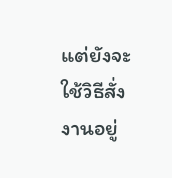แต่ยังจะใช้วิธีสั่งงานอยู่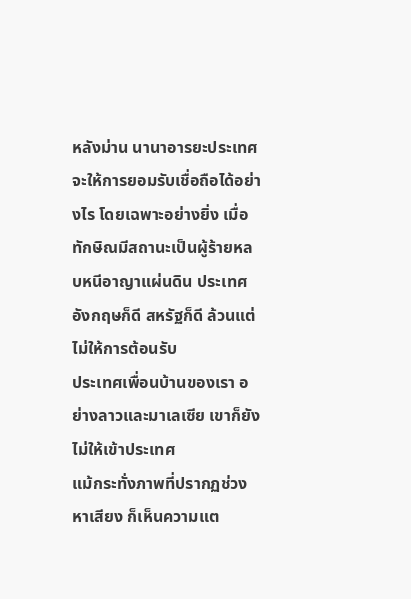หลังม่าน นานาอารยะประเทศจะให้การยอมรับเชื่อถือได้อย่างไร โดยเฉพาะอย่างยิ่ง เมื่อทักษิณมีสถานะเป็นผู้ร้ายหลบหนีอาญาแผ่นดิน ประเทศอังกฤษก็ดี สหรัฐก็ดี ล้วนแต่ไม่ให้การต้อนรับ
ประเทศเพื่อนบ้านของเรา อย่างลาวและมาเลเซีย เขาก็ยังไม่ให้เข้าประเทศ
แม้กระทั่งภาพที่ปรากฏช่วงหาเสียง ก็เห็นความแต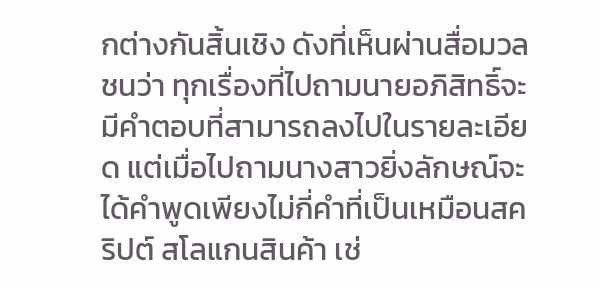กต่างกันสิ้นเชิง ดังที่เห็นผ่านสื่อมวลชนว่า ทุกเรื่องที่ไปถามนายอภิสิทธิ์จะมีคำตอบที่สามารถลงไปในรายละเอียด แต่เมื่อไปถามนางสาวยิ่งลักษณ์จะได้คำพูดเพียงไม่กี่คำที่เป็นเหมือนสคริปต์ สโลแกนสินค้า เช่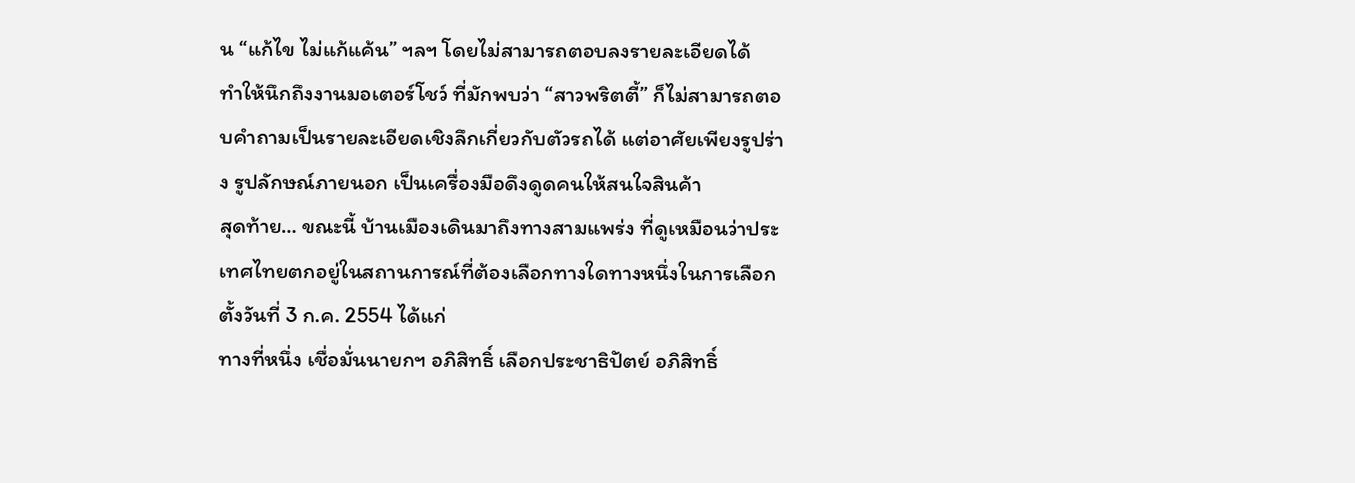น “แก้ไข ไม่แก้แค้น” ฯลฯ โดยไม่สามารถตอบลงรายละเอียดได้
ทำให้นึกถึงงานมอเตอร์โชว์ ที่มักพบว่า “สาวพริตตี้” ก็ไม่สามารถตอบคำถามเป็นรายละเอียดเชิงลึกเกี่ยวกับตัวรถได้ แต่อาศัยเพียงรูปร่าง รูปลักษณ์ภายนอก เป็นเครื่องมือดึงดูดคนให้สนใจสินค้า
สุดท้าย… ขณะนี้ บ้านเมืองเดินมาถึงทางสามแพร่ง ที่ดูเหมือนว่าประเทศไทยตกอยู่ในสถานการณ์ที่ต้องเลือกทางใดทางหนึ่งในการเลือกตั้งวันที่ 3 ก.ค. 2554 ได้แก่
ทางที่หนึ่ง เชื่อมั่นนายกฯ อภิสิทธิ์ เลือกประชาธิปัตย์ อภิสิทธิ์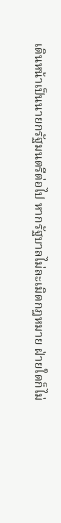เดินหน้าเป็นนายกรัฐมนตรีต่อไป หากรัฐบาลไม่ละเมิดกฎหมาย ฝ่ายใดก็ไม่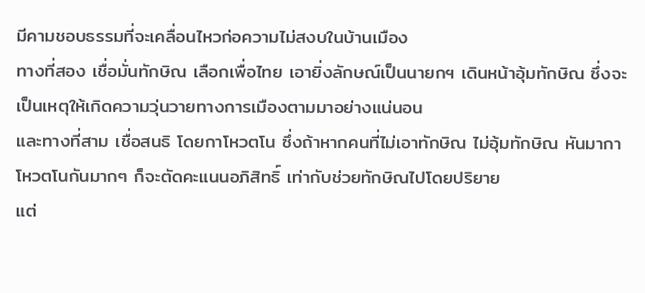มีคามชอบธรรมที่จะเคลื่อนไหวก่อความไม่สงบในบ้านเมือง
ทางที่สอง เชื่อมั่นทักษิณ เลือกเพื่อไทย เอายิ่งลักษณ์เป็นนายกฯ เดินหน้าอุ้มทักษิณ ซึ่งจะเป็นเหตุให้เกิดความวุ่นวายทางการเมืองตามมาอย่างแน่นอน
และทางที่สาม เชื่อสนธิ โดยกาโหวตโน ซึ่งถ้าหากคนที่ไม่เอาทักษิณ ไม่อุ้มทักษิณ หันมากาโหวตโนกันมากๆ ก็จะตัดคะแนนอภิสิทธิ์ เท่ากับช่วยทักษิณไปโดยปริยาย
แต่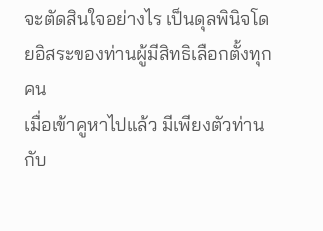จะตัดสินใจอย่างไร เป็นดุลพินิจโดยอิสระของท่านผู้มีสิทธิเลือกตั้งทุกคน
เมื่อเข้าคูหาไปแล้ว มีเพียงตัวท่านกับ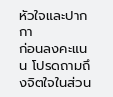หัวใจและปากกา
ก่อนลงคะแนน โปรดถามถึงจิตใจในส่วน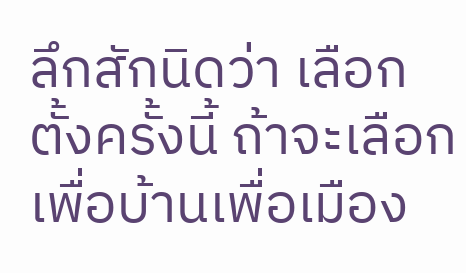ลึกสักนิดว่า เลือกตั้งครั้งนี้ ถ้าจะเลือกเพื่อบ้านเพื่อเมือง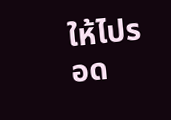ให้ไปรอด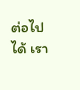ต่อไปได้ เรา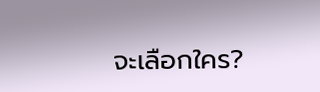จะเลือกใคร?